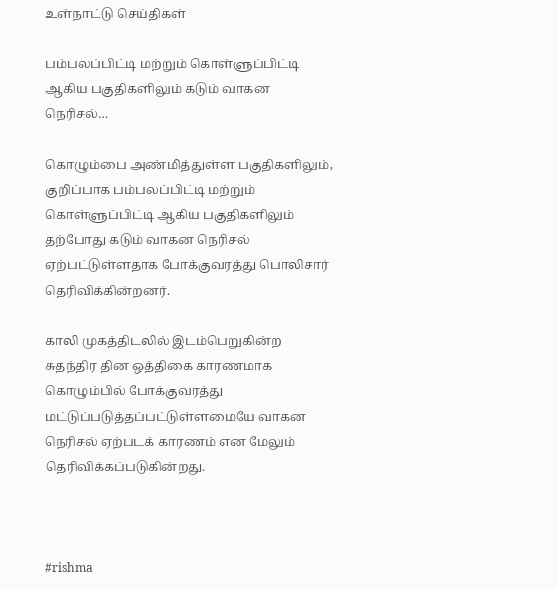உள்நாட்டு செய்திகள்

பம்பலப்பிட்டி மற்றும் கொள்ளுப்பிட்டி ஆகிய பகுதிகளிலும் கடும் வாகன நெரிசல்…

கொழும்பை அண்மித்துள்ள பகுதிகளிலும், குறிப்பாக பம்பலப்பிட்டி மற்றும் கொள்ளுப்பிட்டி ஆகிய பகுதிகளிலும் தற்போது கடும் வாகன நெரிசல் ஏற்பட்டுள்ளதாக போக்குவரத்து பொலிசார் தெரிவிக்கின்றனர்.

காலி முகத்திடலில் இடம்பெறுகின்ற சுதந்திர தின ஒத்திகை காரணமாக கொழும்பில் போக்குவரத்து மட்டுப்படுத்தப்பட்டுள்ளமையே வாகன நெரிசல் ஏற்படக் காரணம் என மேலும் தெரிவிக்கப்படுகின்றது.



#rishma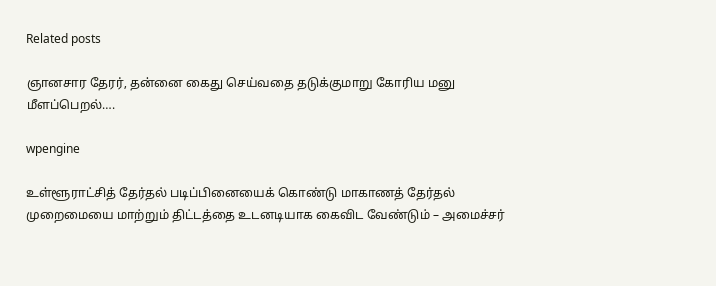Related posts

ஞானசார தேரர், தன்னை கைது செய்வதை தடுக்குமாறு கோரிய மனு மீளப்பெறல்….

wpengine

உள்ளூராட்சித் தேர்தல் படிப்பினையைக் கொண்டு மாகாணத் தேர்தல் முறைமையை மாற்றும் திட்டத்தை உடனடியாக கைவிட வேண்டும் – அமைச்சர்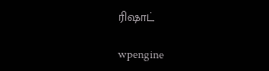ரிஷாட்

wpengine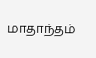மாதாந்தம்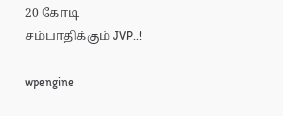20 கோடி சம்பாதிக்கும் JVP..!

wpengine